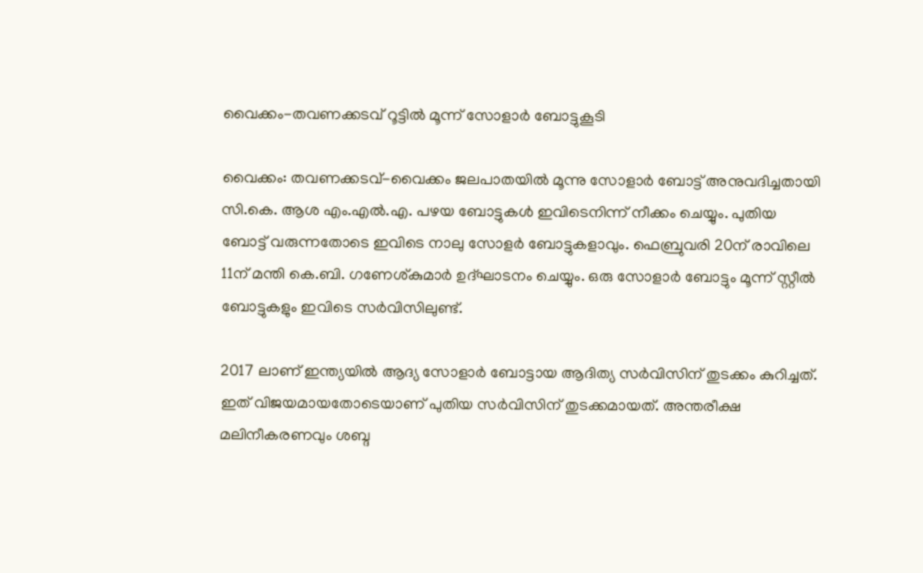വൈക്കം-തവണക്കടവ് റൂട്ടിൽ മൂന്ന് സോളാർ ബോട്ടുകൂടി

വൈക്കം: തവണക്കടവ്-വൈക്കം ജലപാതയിൽ മൂന്നു സോളാർ ബോട്ട് അനുവദിച്ചതായി സി.കെ. ആശ എം.എൽ.എ. പഴയ ബോട്ടുകൾ ഇവിടെനിന്ന് നീക്കം ചെയ്യും. പുതിയ ബോട്ട് വരുന്നതോടെ ഇവിടെ നാലു സോളർ ബോട്ടുകളാവും. ഫെബ്രുവരി 20ന് രാവിലെ 11ന് മന്തി കെ.ബി. ഗണേശ്കുമാർ ഉദ്ഘാടനം ചെയ്യും. ഒരു സോളാർ ബോട്ടും മൂന്ന് സ്റ്റീൽ ബോട്ടുകളും ഇവിടെ സർവിസിലുണ്ട്.

2017 ലാണ് ഇന്ത്യയിൽ ആദ്യ സോളാർ ബോട്ടായ ആദിത്യ സർവിസിന് തുടക്കം കുറിച്ചത്. ഇത് വിജയമായതോടെയാണ് പുതിയ സർവിസിന് തുടക്കമായത്. അന്തരീക്ഷ മലിനീകരണവും ശബ്ദ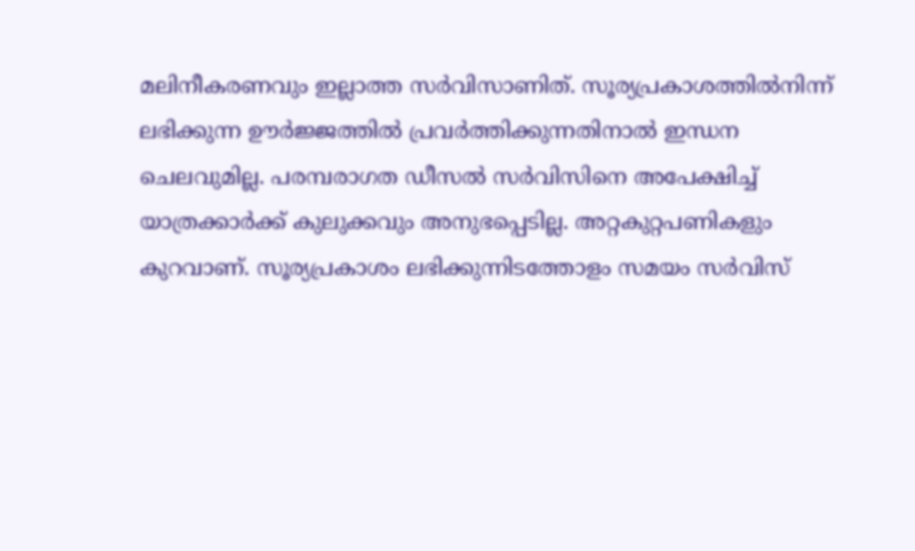മലിനീകരണവും ഇല്ലാത്ത സർവിസാണിത്. സൂര്യപ്രകാശത്തിൽനിന്ന് ലഭിക്കുന്ന ഊർജ്ജത്തിൽ പ്രവർത്തിക്കുന്നതിനാൽ ഇന്ധന ചെലവുമില്ല. പരമ്പരാഗത ഡീസൽ സർവിസിനെ അപേക്ഷിച്ച് യാത്രക്കാർക്ക് കുലുക്കവും അനുഭപ്പെടില്ല. അറ്റകുറ്റപണികളും കുറവാണ്. സൂര്യപ്രകാശം ലഭിക്കുന്നിടത്തോളം സമയം സർവിസ്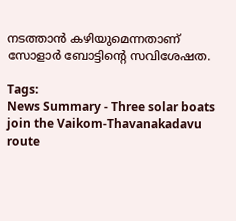നടത്താൻ കഴിയുമെന്നതാണ് സോളാർ ബോട്ടിന്റെ സവിശേഷത.

Tags:
News Summary - Three solar boats join the Vaikom-Thavanakadavu route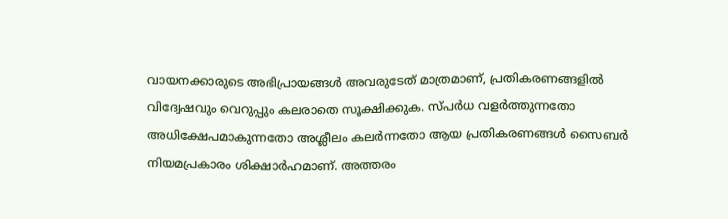വായനക്കാരുടെ അഭിപ്രായങ്ങള്‍ അവരുടേത് മാത്രമാണ്, പ്രതികരണങ്ങളിൽ വിദ്വേഷവും വെറുപ്പും കലരാതെ സൂക്ഷിക്കുക. സ്പർധ വളർത്തുന്നതോ അധിക്ഷേപമാകുന്നതോ അശ്ലീലം കലർന്നതോ ആയ പ്രതികരണങ്ങൾ സൈബർ നിയമപ്രകാരം ശിക്ഷാർഹമാണ്. അത്തരം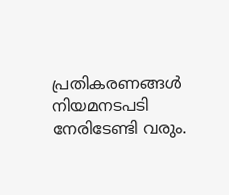പ്രതികരണങ്ങൾ നിയമനടപടി നേരിടേണ്ടി വരും.